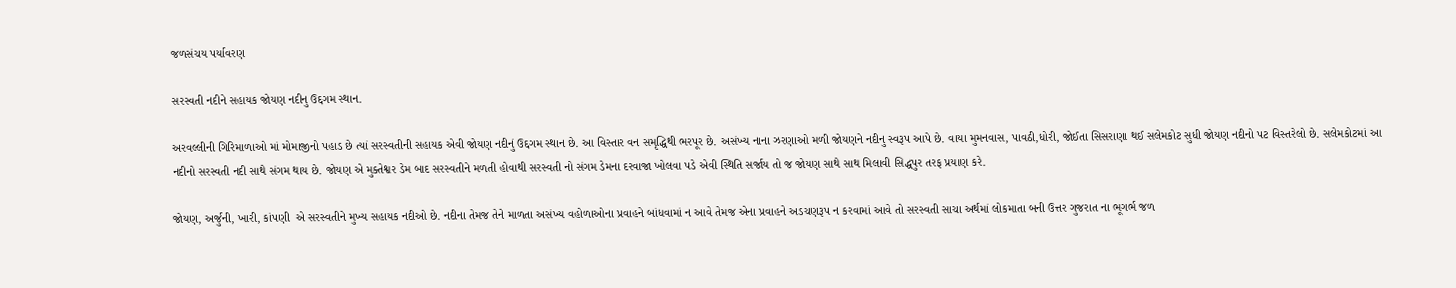જળસંચય પર્યાવરણ

સરસ્વતી નદીને સહાયક જોયણ નદીનુ ઉદ્દગમ સ્થાન.

અરવલ્લીની ગિરિમાળાઓ માં મોમાજીનો પહાડ છે ત્યાં સરસ્વતીની સહાયક એવી જોયણ નદીનું ઉદ્દગમ સ્થાન છે. આ વિસ્તાર વન સમૃદ્ધિથી ભરપૂર છે. અસંખ્ય નાના ઝરણાઓ મળી જોયણને નદીનુ સ્વરૂપ આપે છે. વાયા મુમનવાસ, પાવઠી,ધોરી, જોઈતા સિસરાણા થઈ સલેમકોટ સુધી જોયણ નદીનો પટ વિસ્તરેલો છે. સલેમકોટમાં આ નદીનો સરસ્વતી નદી સાથે સંગમ થાય છે. જોયણ એ મુક્તેશ્વર ડેમ બાદ સરસ્વતીને મળતી હોવાથી સરસ્વતી નો સંગમ ડેમના દરવાજા ખોલવા પડે એવી સ્થિતિ સર્જાય તો જ જોયણ સાથે સાથ મિલાવી સિદ્ધપુર તરફ પ્રયાણ કરે.

જોયણ, અર્જુની, ખારી, કાંપણી  એ સરસ્વતીને મુખ્ય સહાયક નદીઓ છે. નદીના તેમજ તેને માળતા અસંખ્ય વહોળાઓના પ્રવાહને બાંધવામાં ન આવે તેમજ એના પ્રવાહને અડચણરૂપ ન કરવામાં આવે તો સરસ્વતી સાચા અર્થમાં લોકમાતા બની ઉત્તર ગુજરાત ના ભૂગર્ભ જળ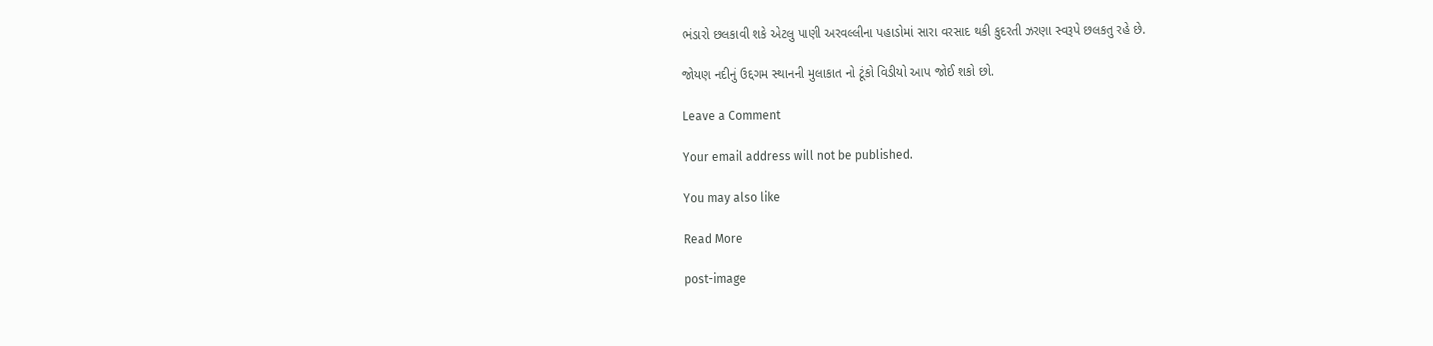ભંડારો છલકાવી શકે એટલુ પાણી અરવલ્લીના પહાડોમાં સારા વરસાદ થકી કુદરતી ઝરણા સ્વરૂપે છલકતુ રહે છે.

જોયણ નદીનું ઉદ્દગમ સ્થાનની મુલાકાત નો ટૂંકો વિડીયો આપ જોઈ શકો છો.

Leave a Comment

Your email address will not be published.

You may also like

Read More

post-image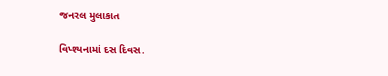જનરલ મુલાકાત

વિપ્શ્યનામાં દસ દિવસ.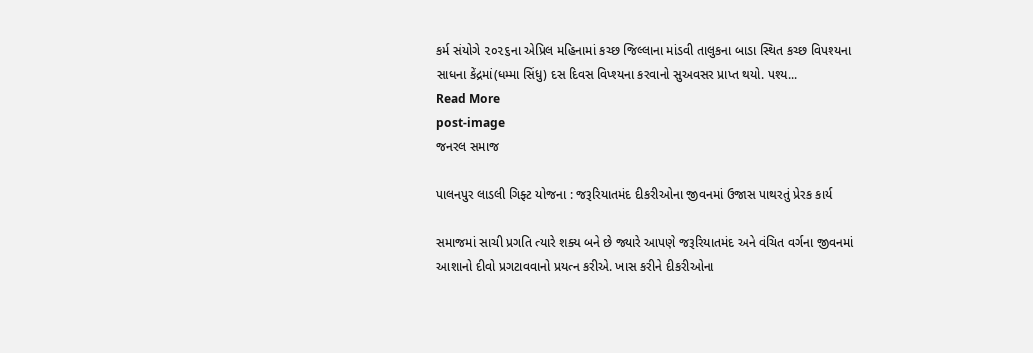કર્મ સંયોગે ૨૦૨૬ના એપ્રિલ મહિનામાં કચ્છ જિલ્લાના માંડવી તાલુકના બાડા સ્થિત કચ્છ વિપશ્યના  સાધના કેંદ્રમાં(ધમ્મા સિંધુ) દસ દિવસ વિપ્શ્યના કરવાનો સુઅવસર પ્રાપ્ત થયો. પશ્ય...
Read More
post-image
જનરલ સમાજ

પાલનપુર લાડલી ગિફ્ટ યોજના : જરૂરિયાતમંદ દીકરીઓના જીવનમાં ઉજાસ પાથરતું પ્રેરક કાર્ય

સમાજમાં સાચી પ્રગતિ ત્યારે શક્ય બને છે જ્યારે આપણે જરૂરિયાતમંદ અને વંચિત વર્ગના જીવનમાં આશાનો દીવો પ્રગટાવવાનો પ્રયત્ન કરીએ. ખાસ કરીને દીકરીઓના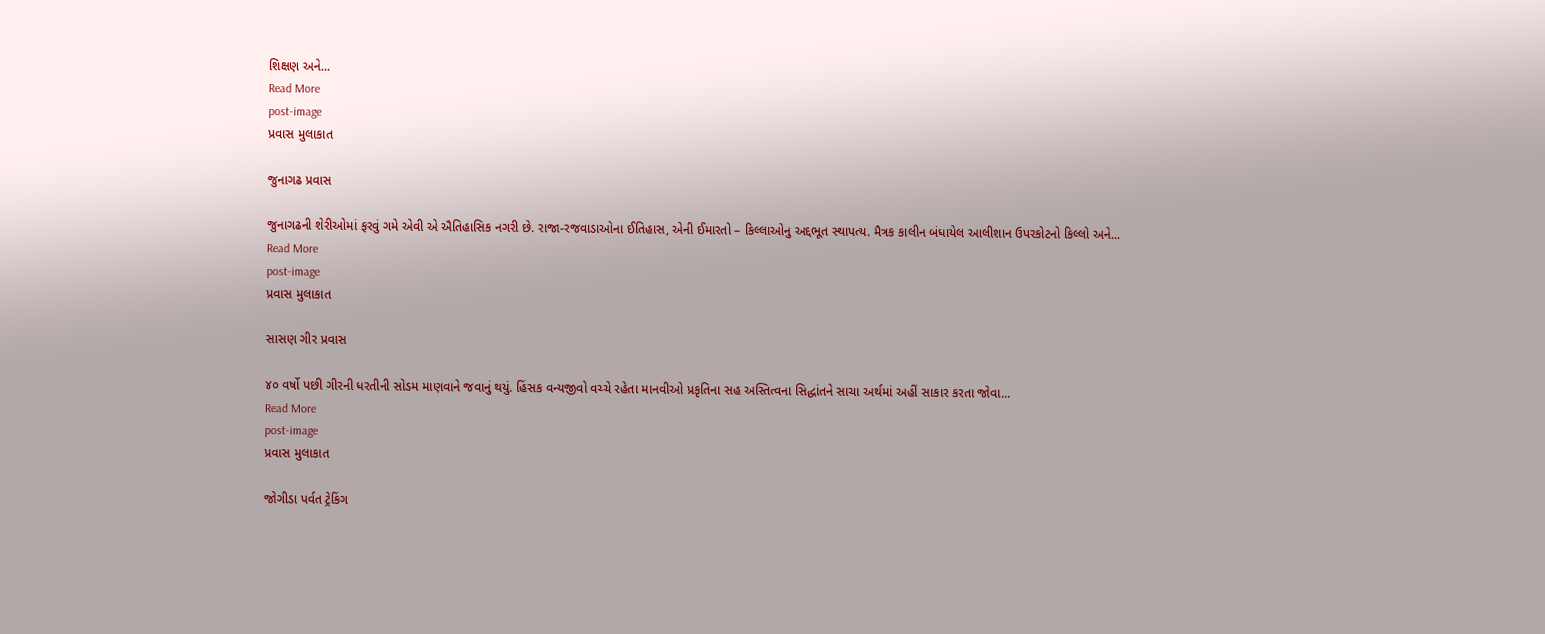શિક્ષણ અને...
Read More
post-image
પ્રવાસ મુલાકાત

જુનાગઢ પ્રવાસ

જુનાગઢની શેરીઓમાં ફરવું ગમે એવી એ ઐતિહાસિક નગરી છે. રાજા-રજવાડાઓના ઈતિહાસ, એની ઈમારતો – કિલ્લાઓનુ અદ્દભૂત સ્થાપત્ય. મૈત્રક કાલીન બંધાયેલ આલીશાન ઉપરકોટનો કિલ્લો અને...
Read More
post-image
પ્રવાસ મુલાકાત

સાસણ ગીર પ્રવાસ

૪૦ વર્ષો પછી ગીરની ધરતીની સોડમ માણવાને જવાનું થયું. હિંસક વન્યજીવો વચ્ચે રહેતા માનવીઓ પ્રકૃતિના સહ અસ્તિત્વના સિદ્ધાંતને સાચા અર્થમાં અહીં સાકાર કરતા જોવા...
Read More
post-image
પ્રવાસ મુલાકાત

જોગીડા પર્વત ટ્રેકિંગ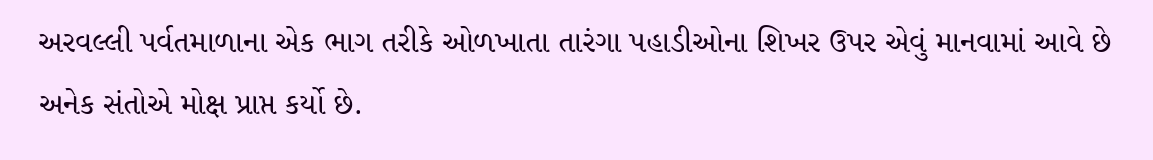અરવલ્લી પર્વતમાળાના એક ભાગ તરીકે ઓળખાતા તારંગા પહાડીઓના શિખર ઉપર એવું માનવામાં આવે છે અનેક સંતોએ મોક્ષ પ્રાપ્ત કર્યો છે.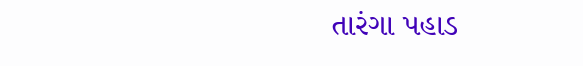તારંગા પહાડ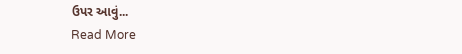ઉપર આવું...
Read More